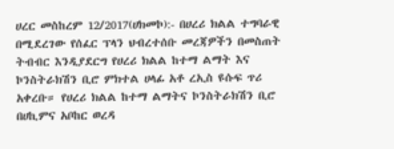ሀረር መስከረም 12/2017(ሀክመኮ):- በሀረሪ ክልል ተግባራዊ በሚደረገው የሰፈር ፕላን ህብረተሰቡ መረጃዎችን በመስጠት ትብብር እንዲያደርግ የሀረሪ ክልል ከተማ ልማት እና ኮንስትራክሽን ቢሮ ምክተል ሀላፊ አቶ ረኢስ ዩሱፍ ጥሪ አቀረቡ። የሀረሪ ክልል ከተማ ልማትና ኮንስትራክሽን ቢሮ በሀኪምና አቦከር ወረዳ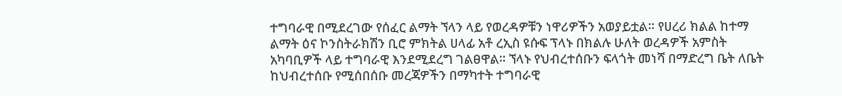ተግባራዊ በሚደረገው የሰፈር ልማት ኘላን ላይ የወረዳዎቹን ነዋሪዎችን አወያይቷል። የሀረሪ ክልል ከተማ ልማት ዕና ኮንስትራክሽን ቢሮ ምክትል ሀላፊ አቶ ረኢስ ዩሱፍ ፕላኑ በክልሉ ሁለት ወረዳዎች አምስት አካባቢዎች ላይ ተግባራዊ እንደሚደረግ ገልፀዋል። ኘላኑ የህብረተሰቡን ፍላጎት መነሻ በማድረግ ቤት ለቤት ከህብረተሰቡ የሚሰበሰቡ መረጃዎችን በማካተት ተግባራዊ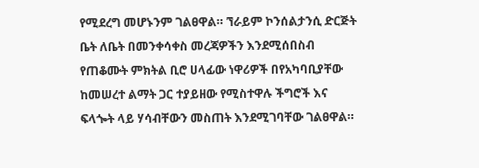የሚደረግ መሆኑንም ገልፀዋል። ኘራይም ኮንሰልታንሲ ድርጅት ቤት ለቤት በመንቀሳቀስ መረጃዎችን እንደሚሰበስብ የጠቆሙት ምክትል ቢሮ ሀላፊው ነዋሪዎች በየአካባቢያቸው ከመሠረተ ልማት ጋር ተያይዘው የሚስተዋሉ ችግሮች እና ፍላጐት ላይ ሃሳብቸውን መስጠት እንደሚገባቸው ገልፀዋል።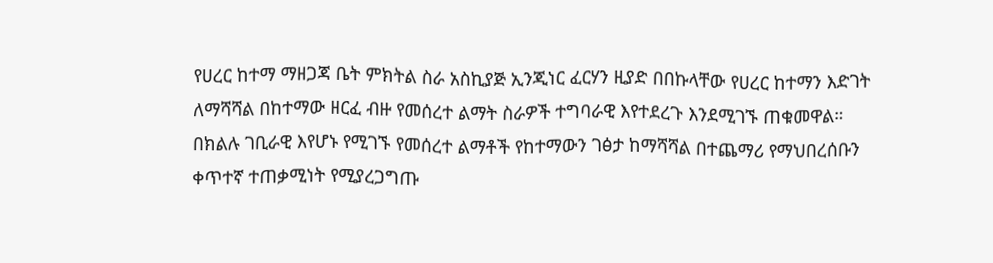የሀረር ከተማ ማዘጋጃ ቤት ምክትል ስራ አስኪያጅ ኢንጂነር ፈርሃን ዚያድ በበኩላቸው የሀረር ከተማን እድገት ለማሻሻል በከተማው ዘርፈ ብዙ የመሰረተ ልማት ስራዎች ተግባራዊ እየተደረጉ እንደሚገኙ ጠቁመዋል። በክልሉ ገቢራዊ እየሆኑ የሚገኙ የመሰረተ ልማቶች የከተማውን ገፅታ ከማሻሻል በተጨማሪ የማህበረሰቡን ቀጥተኛ ተጠቃሚነት የሚያረጋግጡ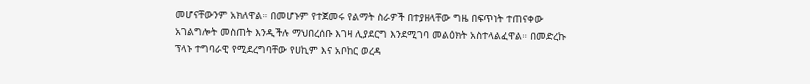መሆናቸውንም አክለዋል። በመሆኑም የተጀመሩ የልማት ስራዎች በተያዘላቸው ግዜ በፍጥነት ተጠናቀው አገልግሎት መስጠት እንዲችሉ ማህበረሰቡ እገዛ ሊያደርግ እንደሚገባ መልዕክት አስተላልፈዋል። በመድረኩ ፕላኑ ተግባራዊ የሚደረግባቸው የሀኪም እና አቦከር ወረዳ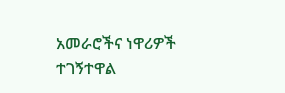አመራሮችና ነዋሪዎች ተገኝተዋል